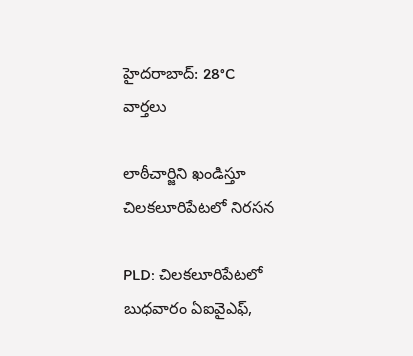హైదరాబాద్: 28°C
వార్తలు

లాఠీచార్జిని ఖండిస్తూ చిలకలూరిపేటలో నిరసన

PLD: చిలకలూరిపేటలో బుధవారం ఏఐవైఎఫ్,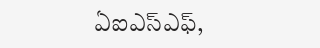ఏఐఎస్‌ఎఫ్,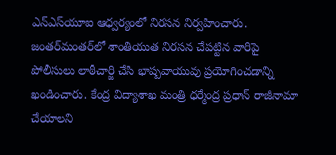ఎన్‌ఎస్‌యూఐ ఆధ్వర్యంలో నిరసన నిర్వహించారు. జంతర్‌మంతర్‌లో శాంతియుత నిరసన చేపట్టిన వారిపై పోలీసులు లాఠీచార్జి చేసి భాష్పవాయువు ప్రయోగించడాన్ని ఖండించారు. కేంద్ర విద్యాశాఖ మంత్రి ధర్మేంద్ర ప్రధాన్ రాజీనామా చేయాలని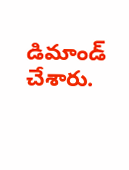డిమాండ్ చేశారు.